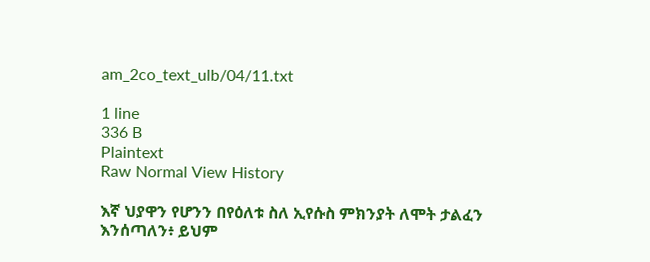am_2co_text_ulb/04/11.txt

1 line
336 B
Plaintext
Raw Normal View History

እኛ ህያዋን የሆንን በየዕለቱ ስለ ኢየሱስ ምክንያት ለሞት ታልፈን እንሰጣለን፥ ይህም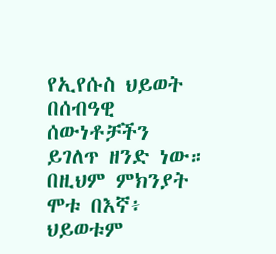የኢየሱስ ህይወት በሰብዓዊ ሰውነቶቻችን ይገለጥ ዘንድ ነው። በዚህም ምክንያት ሞቱ በእኛ፥ ህይወቱም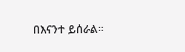በእናንተ ይሰራል።